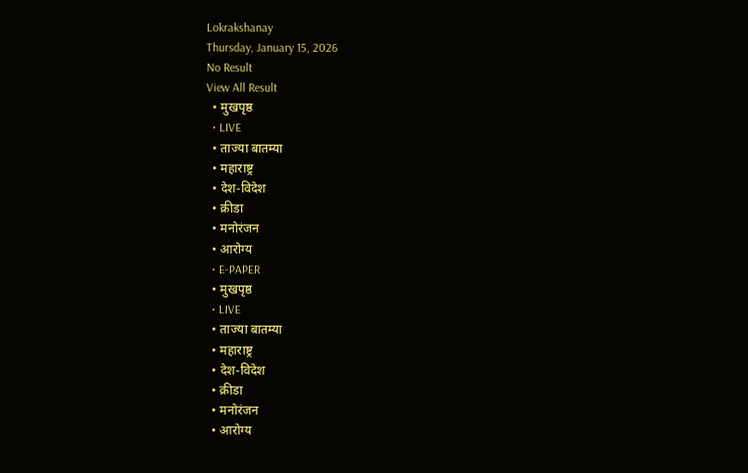Lokrakshanay
Thursday, January 15, 2026
No Result
View All Result
  • मुखपृष्ठ
  • LIVE
  • ताज्या बातम्या
  • महाराष्ट्र
  • देश-विदेश
  • क्रीडा
  • मनोरंजन
  • आरोग्य
  • E-PAPER
  • मुखपृष्ठ
  • LIVE
  • ताज्या बातम्या
  • महाराष्ट्र
  • देश-विदेश
  • क्रीडा
  • मनोरंजन
  • आरोग्य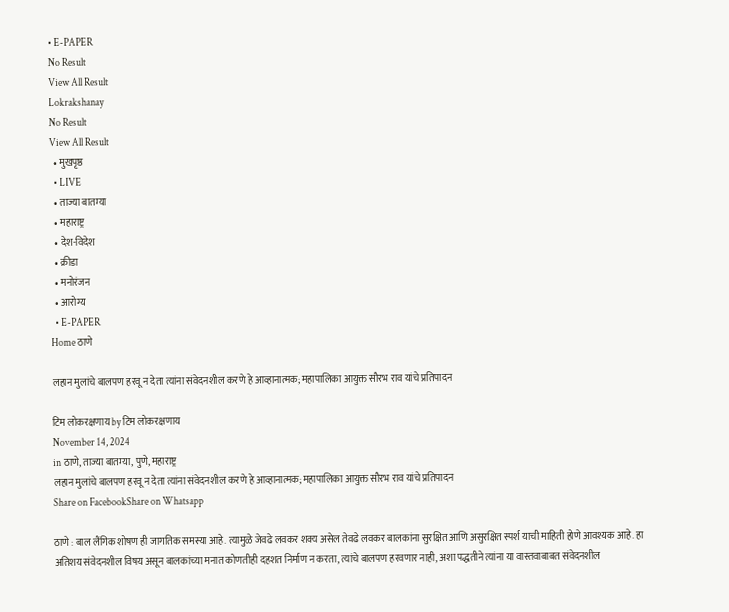• E-PAPER
No Result
View All Result
Lokrakshanay
No Result
View All Result
  • मुखपृष्ठ
  • LIVE
  • ताज्या बातम्या
  • महाराष्ट्र
  • देश-विदेश
  • क्रीडा
  • मनोरंजन
  • आरोग्य
  • E-PAPER
Home ठाणे

लहान मुलांचे बालपण हरवू न देता त्यांना संवेदनशील करणे हे आव्हानात्मक; महापालिका आयुक्त सौरभ राव यांचे प्रतिपादन

टिम लोकरक्षणाय by टिम लोकरक्षणाय
November 14, 2024
in ठाणे, ताज्या बातम्या, पुणे, महाराष्ट्र
लहान मुलांचे बालपण हरवू न देता त्यांना संवेदनशील करणे हे आव्हानात्मक; महापालिका आयुक्त सौरभ राव यांचे प्रतिपादन
Share on FacebookShare on Whatsapp

ठाणे : बाल लैंगिक शोषण ही जागतिक समस्या आहे. त्यामुळे जेवढे लवकर शक्य असेल तेवढे लवकर बालकांना सुरक्षित आणि असुरक्षित स्पर्श याची माहिती होणे आवश्यक आहे. हा अतिशय संवेदनशील विषय असून बालकांच्या मनात कोणतीही दहशत निर्माण न करता, त्यांचे बालपण हरवणार नाही, अशा पद्धतीने त्यांना या वास्तवाबाबत संवेदनशील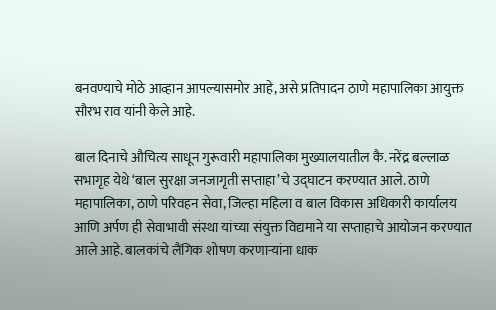बनवण्याचे मोठे आव्हान आपल्यासमोर आहे, असे प्रतिपादन ठाणे महापालिका आयुक्त सौरभ राव यांनी केले आहे.

बाल दिनाचे औचित्य साधून गुरूवारी महापालिका मुख्यालयातील कै. नरेंद्र बल्लाळ सभागृह येथे ‘बाल सुरक्षा जनजागृती सप्ताहा’चे उद्घाटन करण्यात आले. ठाणे महापालिका, ठाणे परिवहन सेवा, जिल्हा महिला व बाल विकास अधिकारी कार्यालय आणि अर्पण ही सेवाभावी संस्था यांच्या संयुक्त विद्यमाने या सप्ताहाचे आयोजन करण्यात आले आहे. बालकांचे लैंगिक शोषण करणाऱ्यांना धाक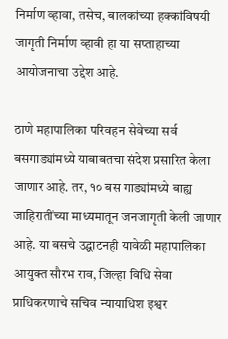निर्माण व्हावा, तसेच, बालकांच्या हक्कांविषयी जागृती निर्माण व्हावी हा या सप्ताहाच्या आयोजनाचा उद्देश आहे.

ठाणे महापालिका परिवहन सेवेच्या सर्व बसगाड्यांमध्ये याबाबतचा संदेश प्रसारित केला जाणार आहे. तर, १० बस गाड्यांमध्ये बाह्य जाहिरातींच्या माध्यमातून जनजागृती केली जाणार आहे. या बसचे उद्घाटनही यावेळी महापालिका आयुक्त सौरभ राव, जिल्हा विधि सेवा प्राधिकरणाचे सचिव न्यायाधिश इश्वर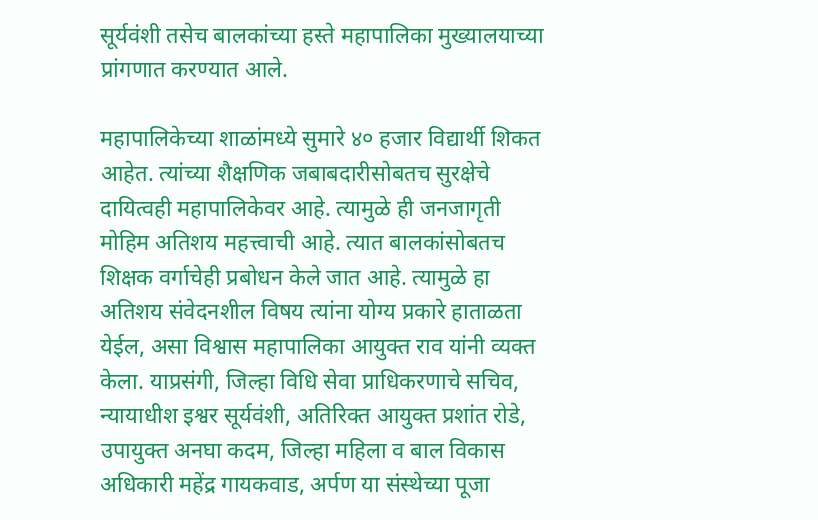सूर्यवंशी तसेच बालकांच्या हस्ते महापालिका मुख्यालयाच्या प्रांगणात करण्यात आले.

महापालिकेच्या शाळांमध्ये सुमारे ४० हजार विद्यार्थी शिकत आहेत. त्यांच्या शैक्षणिक जबाबदारीसोबतच सुरक्षेचे दायित्वही महापालिकेवर आहे. त्यामुळे ही जनजागृती मोहिम अतिशय महत्त्वाची आहे. त्यात बालकांसोबतच शिक्षक वर्गाचेही प्रबोधन केले जात आहे. त्यामुळे हा अतिशय संवेदनशील विषय त्यांना योग्य प्रकारे हाताळता येईल, असा विश्वास महापालिका आयुक्त राव यांनी व्यक्त केला. याप्रसंगी, जिल्हा विधि सेवा प्राधिकरणाचे सचिव, न्यायाधीश इश्वर सूर्यवंशी, अतिरिक्त आयुक्त प्रशांत रोडे, उपायुक्त अनघा कदम, जिल्हा महिला व बाल विकास अधिकारी महेंद्र गायकवाड, अर्पण या संस्थेच्या पूजा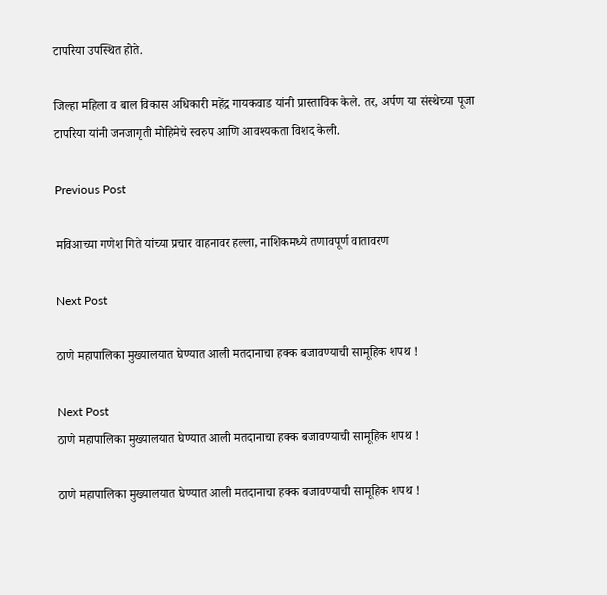टापरिया उपस्थित होते.

जिल्हा महिला व बाल विकास अधिकारी महेंद्र गायकवाड यांनी प्रास्ताविक केले. तर, अर्पण या संस्थेच्या पूजा टापरिया यांनी जनजागृती मोहिमेचे स्वरुप आणि आवश्यकता विशद केली.

Previous Post

मविआच्या गणेश गिते यांच्या प्रचार वाहनावर हल्ला, नाशिकमध्ये तणावपूर्ण वातावरण

Next Post

ठाणे महापालिका मुख्यालयात घेण्यात आली मतदानाचा हक्क बजावण्याची सामूहिक शपथ !

Next Post
ठाणे महापालिका मुख्यालयात घेण्यात आली मतदानाचा हक्क बजावण्याची सामूहिक शपथ !

ठाणे महापालिका मुख्यालयात घेण्यात आली मतदानाचा हक्क बजावण्याची सामूहिक शपथ !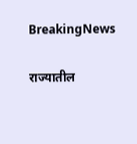BreakingNews

राज्यातील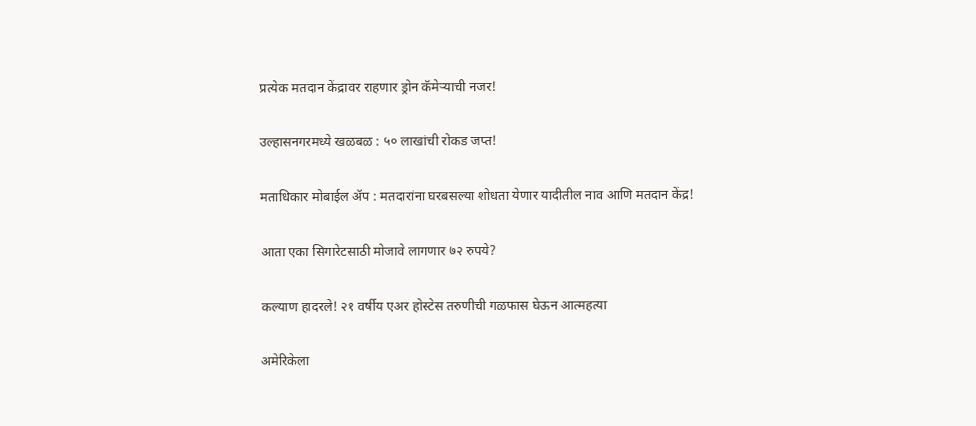प्रत्येक मतदान केंद्रावर राहणार ड्रोन कॅमेऱ्याची नजर!

उल्हासनगरमध्ये खळबळ : ५० लाखांची रोकड जप्त!

मताधिकार मोबाईल ॲप : मतदारांना घरबसल्या शोधता येणार यादीतील नाव आणि मतदान केंद्र!

आता एका सिगारेटसाठी मोजावे लागणार ७२ रुपये?

कल्याण हादरले! २१ वर्षीय एअर होस्टेस तरुणीची गळफास घेऊन आत्महत्या

अमेरिकेला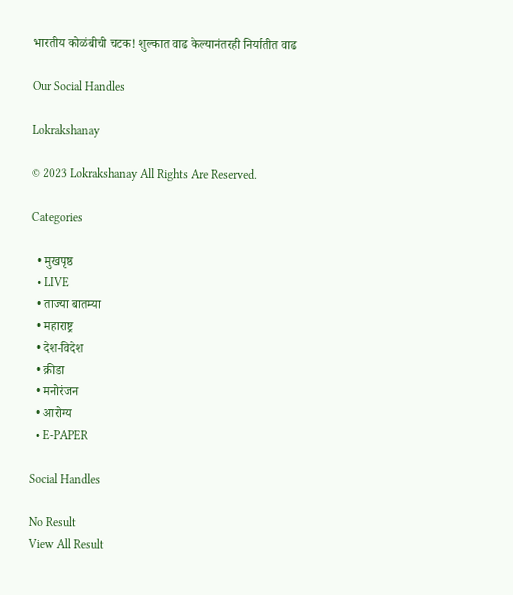भारतीय कोळंबीची चटक! शुल्कात वाढ केल्यानंतरही निर्यातीत वाढ

Our Social Handles

Lokrakshanay

© 2023 Lokrakshanay All Rights Are Reserved.

Categories

  • मुखपृष्ठ
  • LIVE
  • ताज्या बातम्या
  • महाराष्ट्र
  • देश-विदेश
  • क्रीडा
  • मनोरंजन
  • आरोग्य
  • E-PAPER

Social Handles

No Result
View All Result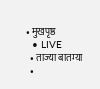• मुखपृष्ठ
  • LIVE
  • ताज्या बातम्या
  •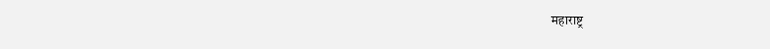महाराष्ट्र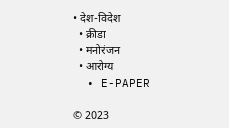• देश-विदेश
  • क्रीडा
  • मनोरंजन
  • आरोग्य
  • E-PAPER

© 2023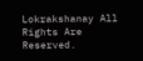Lokrakshanay All Rights Are Reserved.